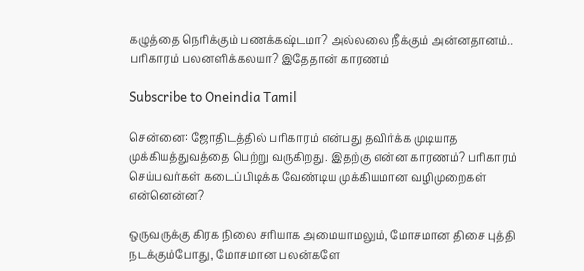கழுத்தை நெரிக்கும் பணக்கஷ்டமா? அல்லலை நீக்கும் அன்னதானம்.. பரிகாரம் பலனளிக்கலயா? இதேதான் காரணம்

Subscribe to Oneindia Tamil

சென்னை: ஜோதிடத்தில் பரிகாரம் என்பது தவிர்க்க முடியாத முக்கியத்துவத்தை பெற்று வருகிறது. இதற்கு என்ன காரணம்? பரிகாரம் செய்பவர்கள் கடைப்பிடிக்க வேண்டிய முக்கியமான வழிமுறைகள் என்னென்ன?

ஒருவருக்கு கிரக நிலை சரியாக அமையாமலும், மோசமான திசை புத்தி நடக்கும்போது, மோசமான பலன்களே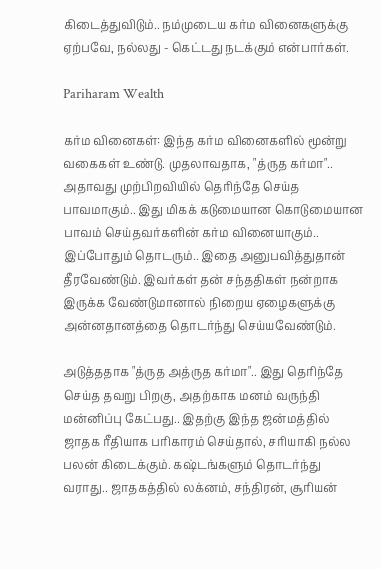கிடைத்துவிடும்.. நம்முடைய கர்ம வினைகளுக்கு ஏற்பவே, நல்லது - கெட்டது நடக்கும் என்பார்கள்.

Pariharam Wealth

கர்ம வினைகள்: இந்த கர்ம வினைகளில் மூன்று வகைகள் உண்டு. முதலாவதாக, "த்ருத கர்மா".. அதாவது முற்பிறவியில் தெரிந்தே செய்த பாவமாகும்.. இது மிகக் கடுமையான கொடுமையான பாவம் செய்தவர்களின் கர்ம வினையாகும்.. இப்போதும் தொடரும்.. இதை அனுபவித்துதான் தீரவேண்டும். இவர்கள் தன் சந்ததிகள் நன்றாக இருக்க வேண்டுமானால் நிறைய ஏழைகளுக்கு அன்னதானத்தை தொடர்ந்து செய்யவேண்டும்.

அடுத்ததாக "த்ருத அத்ருத கர்மா".. இது தெரிந்தே செய்த தவறு பிறகு, அதற்காக மனம் வருந்தி மன்னிப்பு கேட்பது.. இதற்கு இந்த ஜன்மத்தில் ஜாதக ரீதியாக பரிகாரம் செய்தால், சரியாகி நல்ல பலன் கிடைக்கும். கஷ்டங்களும் தொடர்ந்து வராது.. ஜாதகத்தில் லக்னம், சந்திரன், சூரியன்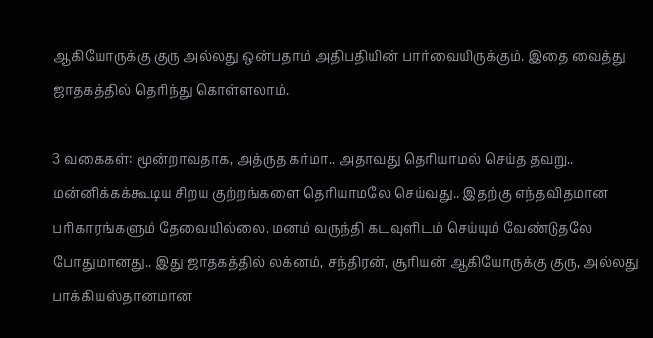ஆகியோருக்கு குரு அல்லது ஒன்பதாம் அதிபதியின் பார்வையிருக்கும். இதை வைத்து ஜாதகத்தில் தெரிந்து கொள்ளலாம்.

3 வகைகள்: மூன்றாவதாக, அத்ருத கர்மா.. அதாவது தெரியாமல் செய்த தவறு.. மன்னிக்கக்கூடிய சிறய குற்றங்களை தெரியாமலே செய்வது.. இதற்கு எந்தவிதமான பரிகாரங்களும் தேவையில்லை. மனம் வருந்தி கடவுளிடம் செய்யும் வேண்டுதலே போதுமானது.. இது ஜாதகத்தில் லக்னம், சந்திரன், சூரியன் ஆகியோருக்கு குரு, அல்லது பாக்கியஸ்தானமான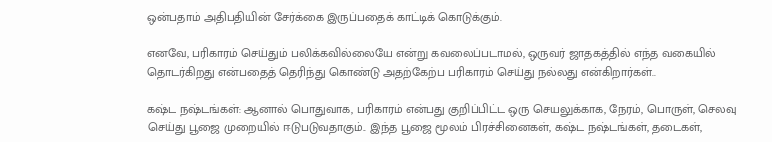ஒன்பதாம் அதிபதியின் சேர்க்கை இருப்பதைக் காட்டிக் கொடுக்கும்.

எனவே, பரிகாரம் செய்தும் பலிக்கவில்லையே என்று கவலைப்படாமல், ஒருவர் ஜாதகத்தில் எந்த வகையில் தொடர்கிறது என்பதைத் தெரிந்து கொண்டு அதற்கேற்ப பரிகாரம் செய்து நல்லது என்கிறார்கள்..

கஷ்ட நஷ்டங்கள்: ஆனால் பொதுவாக, பரிகாரம் என்பது குறிப்பிட்ட ஒரு செயலுக்காக, நேரம், பொருள், செலவு செய்து பூஜை முறையில் ஈடுபடுவதாகும்.. இந்த பூஜை மூலம் பிரச்சினைகள், கஷ்ட நஷ்டங்கள், தடைகள்,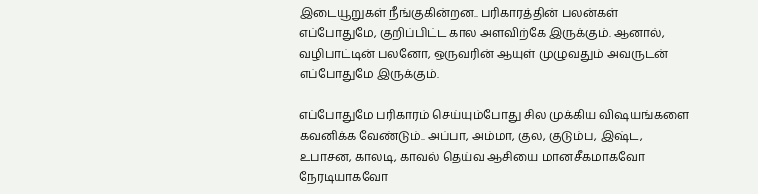இடையூறுகள் நீங்குகின்றன.. பரிகாரத்தின் பலன்கள் எப்போதுமே, குறிப்பிட்ட கால அளவிற்கே இருக்கும். ஆனால், வழிபாட்டின் பலனோ, ஒருவரின் ஆயுள் முழுவதும் அவருடன் எப்போதுமே இருக்கும்.

எப்போதுமே பரிகாரம் செய்யும்போது சில முக்கிய விஷயங்களை கவனிக்க வேண்டும்.. அப்பா, அம்மா, குல, குடும்ப, இஷ்ட, உபாசன, காலடி, காவல் தெய்வ ஆசியை மானசீகமாகவோ நேரடியாகவோ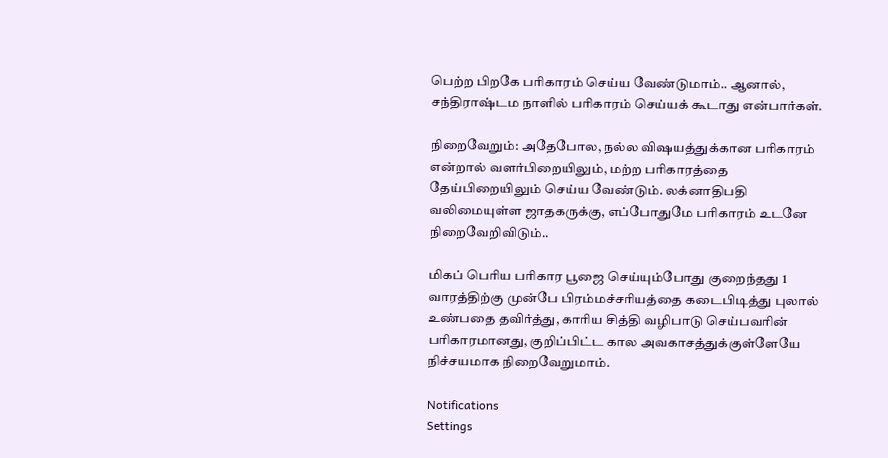பெற்ற பிறகே பரிகாரம் செய்ய வேண்டுமாம்.. ஆனால், சந்திராஷ்டம நாளில் பரிகாரம் செய்யக் கூடாது என்பார்கள்.

நிறைவேறும்: அதேபோல, நல்ல விஷயத்துக்கான பரிகாரம் என்றால் வளர்பிறையிலும், மற்ற பரிகாரத்தை தேய்பிறையிலும் செய்ய வேண்டும். லக்னாதிபதி வலிமையுள்ள ஜாதகருக்கு, எப்போதுமே பரிகாரம் உடனே நிறைவேறிவிடும்..

மிகப் பெரிய பரிகார பூஜை செய்யும்போது குறைந்தது 1 வாரத்திற்கு முன்பே பிரம்மச்சரியத்தை கடைபிடித்து புலால் உண்பதை தவிர்த்து, காரிய சித்தி வழிபாடு செய்பவரின் பரிகாரமானது, குறிப்பிட்ட கால அவகாசத்துக்குள்ளேயே நிச்சயமாக நிறைவேறுமாம்.

Notifications
Settings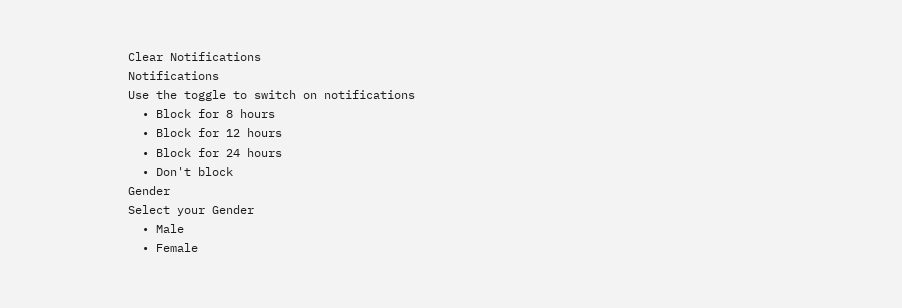Clear Notifications
Notifications
Use the toggle to switch on notifications
  • Block for 8 hours
  • Block for 12 hours
  • Block for 24 hours
  • Don't block
Gender
Select your Gender
  • Male
  • Female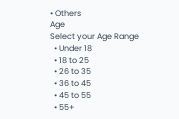• Others
Age
Select your Age Range
  • Under 18
  • 18 to 25
  • 26 to 35
  • 36 to 45
  • 45 to 55
  • 55+